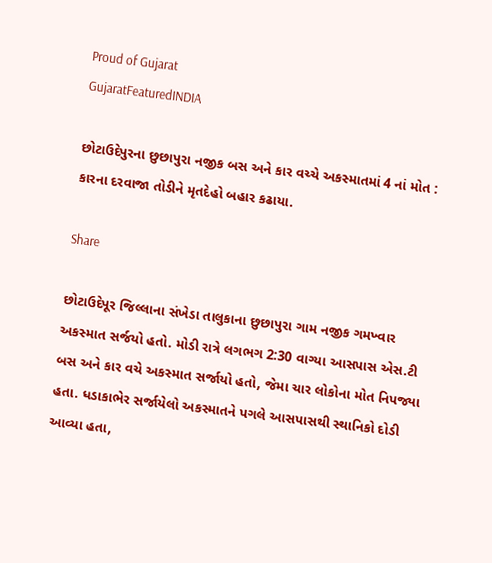Proud of Gujarat
GujaratFeaturedINDIA

છોટાઉદેપુરના છુછાપુરા નજીક બસ અને કાર વચ્ચે અકસ્માતમાં 4 નાં મોત : કારના દરવાજા તોડીને મૃતદેહો બહાર કઢાયા.

Share

છોટાઉદેપૂર જિલ્લાના સંખેડા તાલુકાના છુછાપુરા ગામ નજીક ગમખ્વાર અકસ્માત સર્જયો હતો. મોડી રાત્રે લગભગ 2:30 વાગ્યા આસપાસ એસ.ટી બસ અને કાર વચે અકસ્માત સર્જાયો હતો, જેમા ચાર લોકોના મોત નિપજ્યા હતા. ધડાકાભેર સર્જાયેલો અકસ્માતને પગલે આસપાસથી સ્થાનિકો દોડી આવ્યા હતા,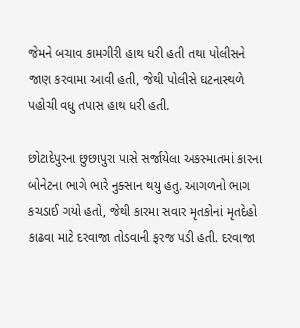જેમને બચાવ કામગીરી હાથ ધરી હતી તથા પોલીસને જાણ કરવામા આવી હતી, જેથી પોલીસે ઘટનાસ્થળે પહોચી વધુ તપાસ હાથ ધરી હતી.

છોટાદેપુરના છુછાપુરા પાસે સર્જાયેલા અકસ્માતમાં કારના બોનેટના ભાગે ભારે નુક્સાન થયુ હતુ. આગળનો ભાગ કચડાઈ ગયો હતો, જેથી કારમા સવાર મૃતકોનાં મૃતદેહો કાઢવા માટે દરવાજા તોડવાની ફરજ પડી હતી. દરવાજા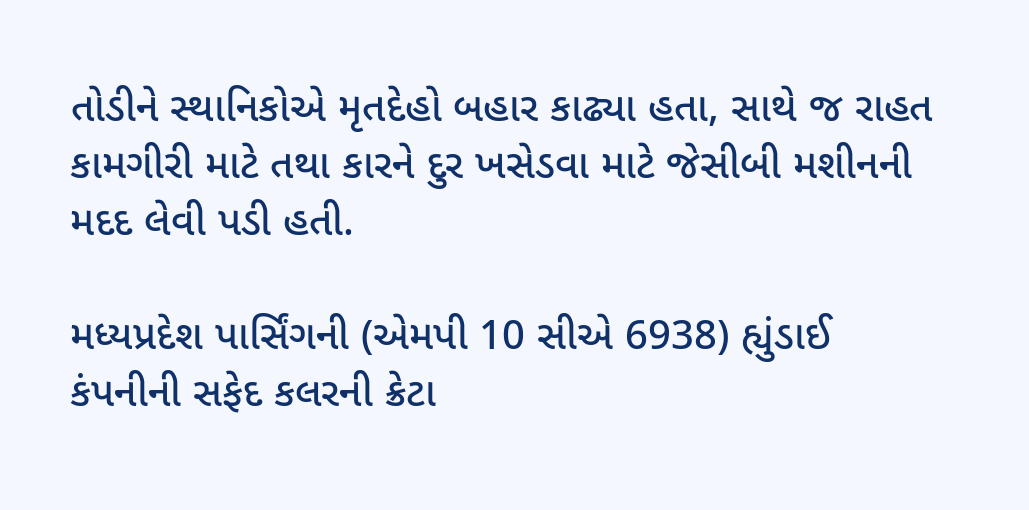તોડીને સ્થાનિકોએ મૃતદેહો બહાર કાઢ્યા હતા, સાથે જ રાહત કામગીરી માટે તથા કારને દુર ખસેડવા માટે જેસીબી મશીનની મદદ લેવી પડી હતી.

મધ્યપ્રદેશ પાર્સિંગની (એમપી 10 સીએ 6938) હ્યુંડાઈ કંપનીની સફેદ કલરની ક્રેટા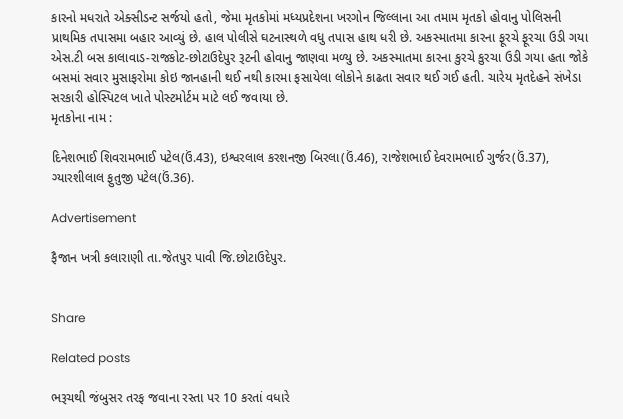કારનો મધરાતે એક્સીડન્ટ સર્જયો હતો, જેમા મૃતકોમાં મધ્યપ્રદેશના ખરગોન જિલ્લાના આ તમામ મૃતકો હોવાનુ પોલિસની પ્રાથમિક તપાસમા બહાર આવ્યું છે. હાલ પોલીસે ઘટનાસ્થળે વધુ તપાસ હાથ ધરી છે. અકસ્માતમા કારના ફૂરચે ફૂરચા ઉડી ગયા એસ.ટી બસ કાલાવાડ-રાજકોટ-છોટાઉદેપુર રૂટની હોવાનુ જાણવા મળ્યુ છે. અકસ્માતમા કારના કુરચે કુરચા ઉડી ગયા હતા જોકે બસમાં સવાર મુસાફરોમા કોઇ જાનહાની થઈ નથી કારમા ફસાયેલા લોકોને કાઢતા સવાર થઈ ગઈ હતી. ચારેય મૃતદેહને સંખેડા સરકારી હોસ્પિટલ ખાતે પોસ્ટમોર્ટમ માટે લઈ જવાયા છે.
મૃતકોના નામ :

દિનેશભાઈ શિવરામભાઈ પટેલ(ઉં.43), ઇશ્વરલાલ કરશનજી બિરલા(ઉં.46), રાજેશભાઈ દેવરામભાઈ ગુર્જર(ઉં.37), ગ્યારશીલાલ ફુતુજી પટેલ(ઉં.36).

Advertisement

ફૈજાન ખત્રી કલારાણી તા.જેતપુર પાવી જિ.છોટાઉદેપુર.


Share

Related posts

ભરૂચથી જંબુસર તરફ જવાના રસ્તા પર 10 કરતાં વધારે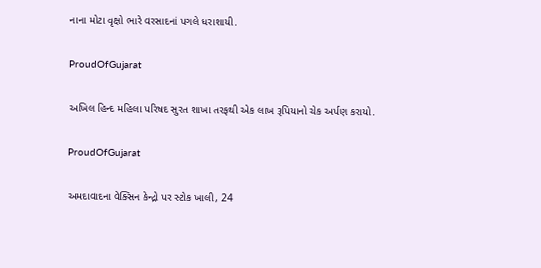નાના મોટા વૃક્ષો ભારે વરસાદનાં પગલે ધરાશાયી.

ProudOfGujarat

અખિલ હિન્દ મહિલા પરિષદ સુરત શાખા તરફથી એક લાખ રૂપિયાનો ચેક અર્પણ કરાયો.

ProudOfGujarat

અમદાવાદના વેક્સિન કેન્દ્રો પર સ્ટોક ખાલી, 24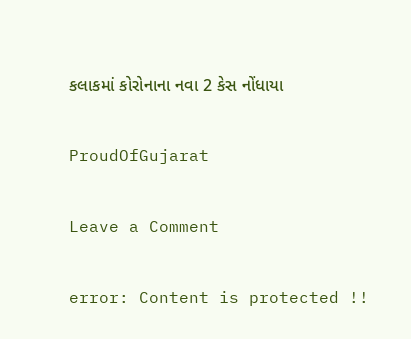કલાકમાં કોરોનાના નવા 2 કેસ નોંધાયા

ProudOfGujarat

Leave a Comment

error: Content is protected !!